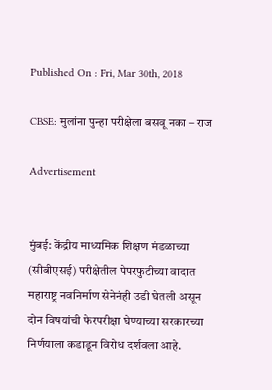Published On : Fri, Mar 30th, 2018

CBSE: मुलांना पुन्हा परीक्षेला बसवू नका – राज

Advertisement


मुंबई: केंद्रीय माध्यमिक शिक्षण मंडळाच्या (सीबीएसई) परीक्षेतील पेपरफुटीच्या वादात महाराष्ट्र नवनिर्माण सेनेनंही उडी घेतली असून दोन विषयांची फेरपरीक्षा घेण्याच्या सरकारच्या निर्णयाला कडाडून विरोध दर्शवला आहे.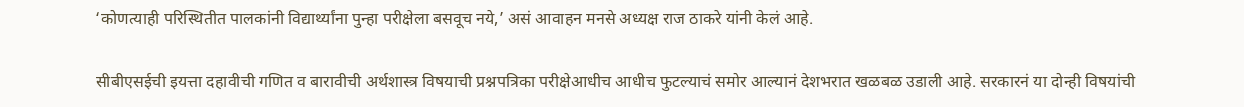‘कोणत्याही परिस्थितीत पालकांनी विद्यार्थ्यांना पुन्हा परीक्षेला बसवूच नये,’ असं आवाहन मनसे अध्यक्ष राज ठाकरे यांनी केलं आहे.

सीबीएसईची इयत्ता दहावीची गणित व बारावीची अर्थशास्त्र विषयाची प्रश्नपत्रिका परीक्षेआधीच आधीच फुटल्याचं समोर आल्यानं देशभरात खळबळ उडाली आहे. सरकारनं या दोन्ही विषयांची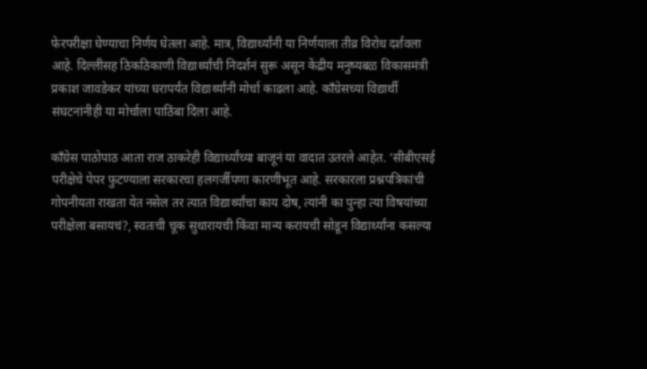फेरपरीक्षा घेण्याचा निर्णय घेतला आहे. मात्र, विद्यार्थ्यांनी या निर्णयाला तीव्र विरोध दर्शवला आहे. दिल्लीसह ठिकठिकाणी विद्यार्थ्यांची निदर्शनं सुरू असून केंद्रीय मनुष्यबळ विकासमंत्री प्रकाश जावडेकर यांच्या घरापर्यंत विद्यार्थ्यांनी मोर्चा काढला आहे. काँग्रेसच्या विद्यार्थी संघटनांनीही या मोर्चाला पाठिंबा दिला आहे.

काँग्रेस पाठोपाठ आता राज ठाकरेही विद्यार्थ्यांच्या बाजूनं या वादात उतरले आहेत. ‘सीबीएसई परीक्षेचे पेपर फुटण्याला सरकारचा हलगर्जीपणा कारणीभूत आहे. सरकारला प्रश्नपत्रिकांची गोपनीयता राखता येत नसेल तर त्यात विद्यार्थ्यांचा काय दोष, त्यांनी का पुन्हा त्या विषयांच्या परीक्षेला बसायचं?, स्वतःची चूक सुधारायची किंवा मान्य करायची सोडून विद्यार्थ्यांना कसल्या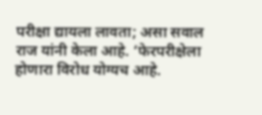परीक्षा द्यायला लावता; असा सवाल राज यांनी केला आहे. ‘फेरपरीक्षेला होणारा विरोध योग्यच आहे.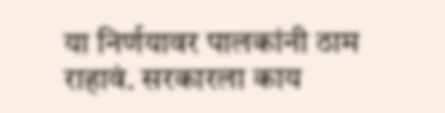या निर्णयावर पालकांनी ठाम राहावं. सरकारला काय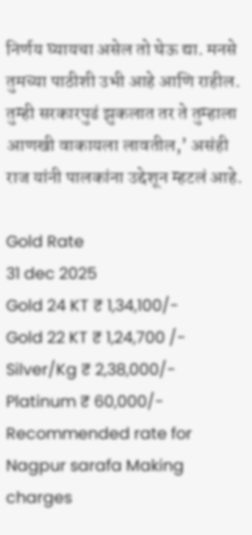निर्णय घ्यायचा असेल तो घेऊ द्या. मनसे तुमच्या पाठीशी उभी आहे आणि राहील. तुम्ही सरकारपुढं झुकलात तर ते तुम्हाला आणखी वाकायला लावतील,’ असंही राज यांनी पालकांना उद्देशून म्हटलं आहे.

Gold Rate
31 dec 2025
Gold 24 KT ₹ 1,34,100/-
Gold 22 KT ₹ 1,24,700 /-
Silver/Kg ₹ 2,38,000/-
Platinum ₹ 60,000/-
Recommended rate for Nagpur sarafa Making charges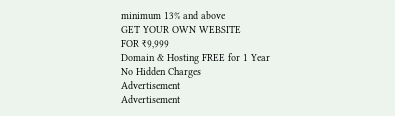minimum 13% and above
GET YOUR OWN WEBSITE
FOR ₹9,999
Domain & Hosting FREE for 1 Year
No Hidden Charges
Advertisement
Advertisement